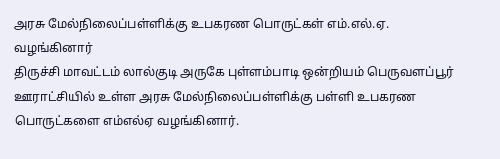அரசு மேல்நிலைப்பள்ளிக்கு உபகரண பொருட்கள் எம்.எல்.ஏ. வழங்கினார்
திருச்சி மாவட்டம் லால்குடி அருகே புள்ளம்பாடி ஒன்றியம் பெருவளப்பூர் ஊராட்சியில் உள்ள அரசு மேல்நிலைப்பள்ளிக்கு பள்ளி உபகரண பொருட்களை எம்எல்ஏ வழங்கினார்.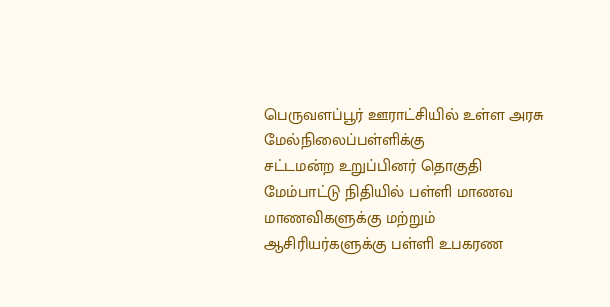பெருவளப்பூர் ஊராட்சியில் உள்ள அரசு மேல்நிலைப்பள்ளிக்கு
சட்டமன்ற உறுப்பினர் தொகுதி மேம்பாட்டு நிதியில் பள்ளி மாணவ மாணவிகளுக்கு மற்றும் ஆசிரியர்களுக்கு பள்ளி உபகரண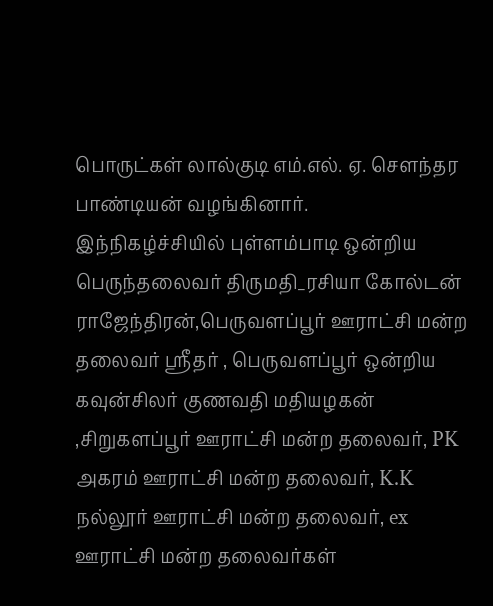பொருட்கள் லால்குடி எம்.எல். ஏ. சௌந்தர பாண்டியன் வழங்கினார்.
இந்நிகழ்ச்சியில் புள்ளம்பாடி ஒன்றிய பெருந்தலைவர் திருமதி_ரசியா கோல்டன் ராஜேந்திரன்,பெருவளப்பூர் ஊராட்சி மன்ற தலைவர் ஸ்ரீதர் , பெருவளப்பூர் ஒன்றிய கவுன்சிலர் குணவதி மதியழகன் ,சிறுகளப்பூர் ஊராட்சி மன்ற தலைவர், PK அகரம் ஊராட்சி மன்ற தலைவர், K.K நல்லூர் ஊராட்சி மன்ற தலைவர், ex ஊராட்சி மன்ற தலைவர்கள்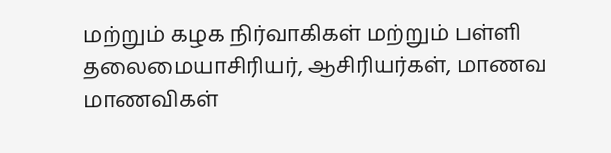மற்றும் கழக நிர்வாகிகள் மற்றும் பள்ளி தலைமையாசிரியர், ஆசிரியர்கள், மாணவ மாணவிகள்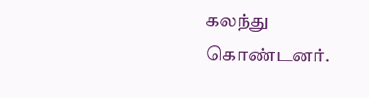கலந்து கொண்டனர்.